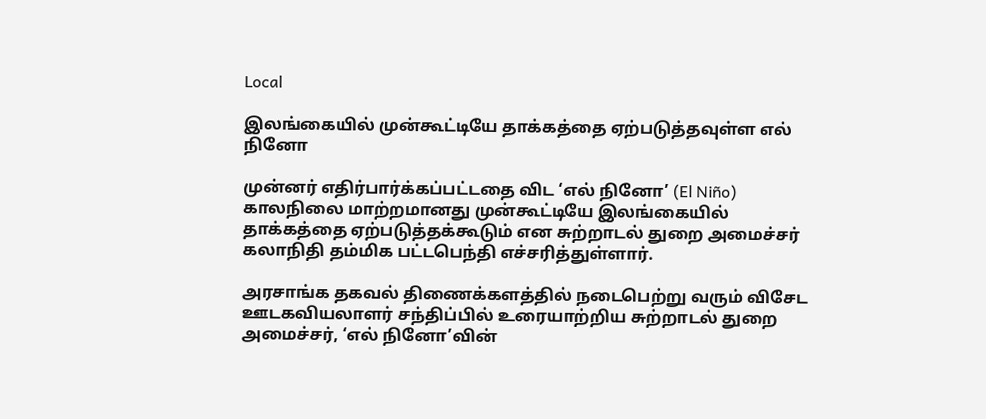Local

இலங்கையில் முன்கூட்டியே தாக்கத்தை ஏற்படுத்தவுள்ள எல் நினோ

முன்னர் எதிர்பார்க்கப்பட்டதை விட ‘எல் நினோ’ (El Niño) காலநிலை மாற்றமானது முன்கூட்டியே இலங்கையில் தாக்கத்தை ஏற்படுத்தக்கூடும் என சுற்றாடல் துறை அமைச்சர் கலாநிதி தம்மிக பட்டபெந்தி எச்சரித்துள்ளார்.

அரசாங்க தகவல் திணைக்களத்தில் நடைபெற்று வரும் விசேட ஊடகவியலாளர் சந்திப்பில் உரையாற்றிய சுற்றாடல் துறை அமைச்சர், ‘எல் நினோ’வின்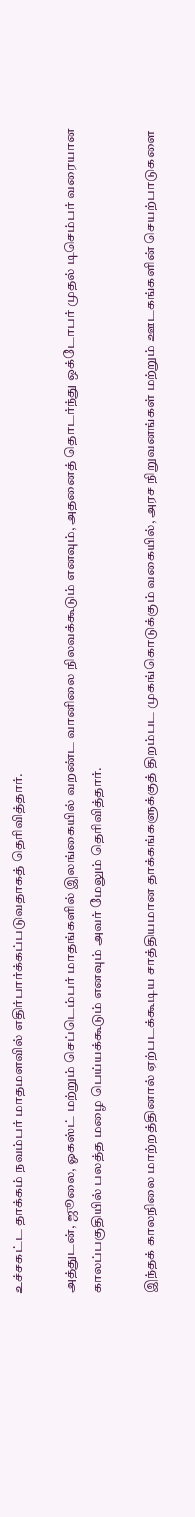உச்சகட்ட தாக்கம் நவம்பர் மாதமளவில் எதிர்பார்க்கப்படுவதாகத் தெரிவித்தார்.

அத்துடன், ஜூலை, ஓகஸ்ட் மற்றும் செப்டெம்பர் மாதங்களில் இலங்கையில் வறண்ட வானிலை நிலவக்கூடும் எனவும், அதனைத் தொடர்ந்து ஒக்டோபர் முதல் டிசெம்பர் வரையான காலப்பகுதியில் பலத்த மழை பெய்யக்கூடும் எனவும் அவர் மேலும் தெரிவித்தார்.

இந்தக் காலநிலை மாற்றத்தினால் ஏற்படக்கூடிய சாத்தியமான தாக்கங்களுக்குத் திறம்பட முகங்கொடுக்கும் வகையில், அரச நிறுவனங்கள் மற்றும் ஊடகங்களின் செயற்பாடுகளை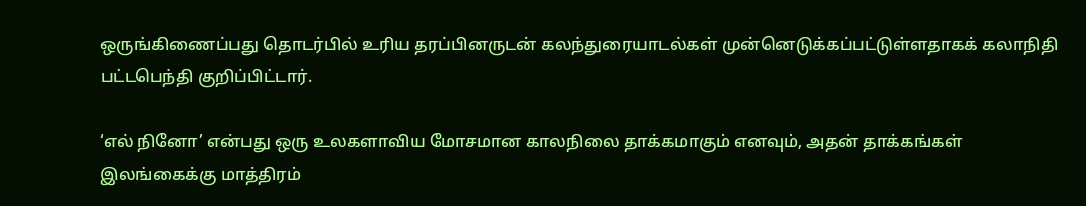ஒருங்கிணைப்பது தொடர்பில் உரிய தரப்பினருடன் கலந்துரையாடல்கள் முன்னெடுக்கப்பட்டுள்ளதாகக் கலாநிதி பட்டபெந்தி குறிப்பிட்டார்.

‘எல் நினோ’ என்பது ஒரு உலகளாவிய மோசமான காலநிலை தாக்கமாகும் எனவும், அதன் தாக்கங்கள் இலங்கைக்கு மாத்திரம்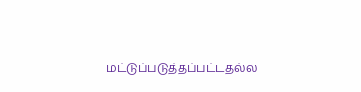மட்டுப்படுத்தப்பட்டதல்ல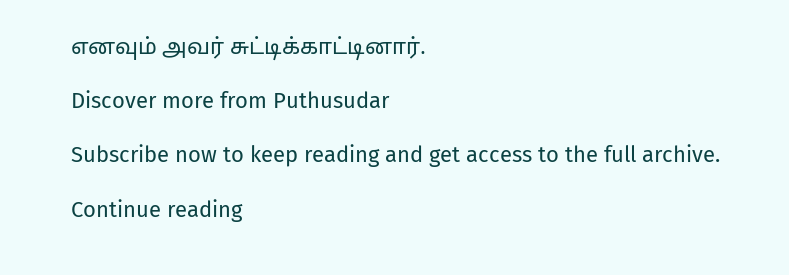எனவும் அவர் சுட்டிக்காட்டினார்.

Discover more from Puthusudar

Subscribe now to keep reading and get access to the full archive.

Continue reading